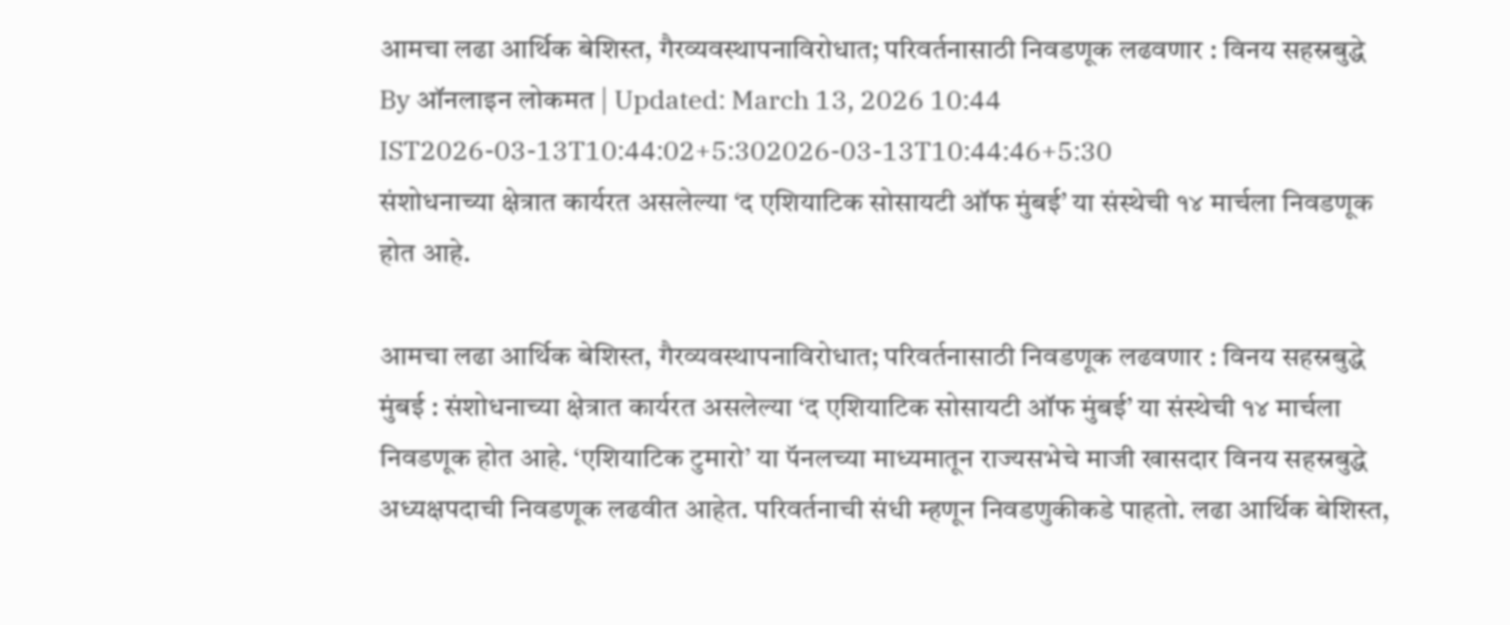आमचा लढा आर्थिक बेशिस्त, गैरव्यवस्थापनाविरोधात; परिवर्तनासाठी निवडणूक लढवणार : विनय सहस्रबुद्धे
By ऑनलाइन लोकमत | Updated: March 13, 2026 10:44 IST2026-03-13T10:44:02+5:302026-03-13T10:44:46+5:30
संशोधनाच्या क्षेत्रात कार्यरत असलेल्या ‘द एशियाटिक सोसायटी ऑफ मुंबई’ या संस्थेची १४ मार्चला निवडणूक होत आहे.

आमचा लढा आर्थिक बेशिस्त, गैरव्यवस्थापनाविरोधात; परिवर्तनासाठी निवडणूक लढवणार : विनय सहस्रबुद्धे
मुंबई : संशोधनाच्या क्षेत्रात कार्यरत असलेल्या ‘द एशियाटिक सोसायटी ऑफ मुंबई’ या संस्थेची १४ मार्चला निवडणूक होत आहे. ‘एशियाटिक टुमारो’ या पॅनलच्या माध्यमातून राज्यसभेचे माजी खासदार विनय सहस्रबुद्धे अध्यक्षपदाची निवडणूक लढवीत आहेत. परिवर्तनाची संधी म्हणून निवडणुकीकडे पाहतो. लढा आर्थिक बेशिस्त,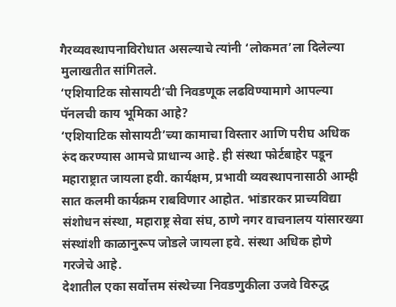गैरव्यवस्थापनाविरोधात असल्याचे त्यांनी ‘लोकमत’ला दिलेल्या मुलाखतीत सांगितले.
‘एशियाटिक सोसायटी’ची निवडणूक लढविण्यामागे आपल्या पॅनलची काय भूमिका आहे?
‘एशियाटिक सोसायटी’च्या कामाचा विस्तार आणि परीघ अधिक रुंद करण्यास आमचे प्राधान्य आहे. ही संस्था फोर्टबाहेर पडून महाराष्ट्रात जायला हवी. कार्यक्षम, प्रभावी व्यवस्थापनासाठी आम्ही सात कलमी कार्यक्रम राबविणार आहोत. भांडारकर प्राच्यविद्या संशोधन संस्था, महाराष्ट्र सेवा संघ, ठाणे नगर वाचनालय यांसारख्या संस्थांशी काळानुरूप जोडले जायला हवे. संस्था अधिक होणे गरजेचे आहे.
देशातील एका सर्वोत्तम संस्थेच्या निवडणुकीला उजवे विरुद्ध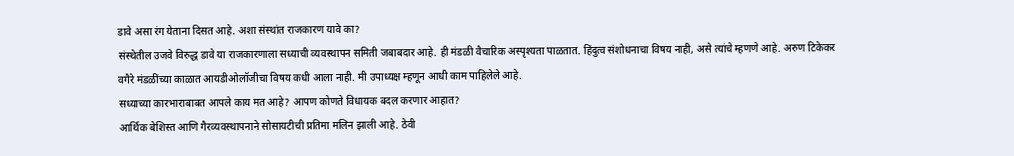डावे असा रंग येताना दिसत आहे. अशा संस्थांत राजकारण यावे का?
संस्थेतील उजवे विरुद्ध डावे या राजकारणाला सध्याची व्यवस्थापन समिती जबाबदार आहे. ही मंडळी वैचारिक अस्पृश्यता पाळतात. हिंदुत्व संशोधनाचा विषय नाही, असे त्यांचे म्हणणे आहे. अरुण टिकेकर वगैरे मंडळींच्या काळात आयडीओलॉजीचा विषय कधी आला नाही. मी उपाध्यक्ष म्हणून आधी काम पाहिलेले आहे.
सध्याच्या कारभाराबाबत आपले काय मत आहे? आपण कोणते विधायक बदल करणार आहात?
आर्थिक बेशिस्त आणि गैरव्यवस्थापनाने सोसायटीची प्रतिमा मलिन झाली आहे. ठेवी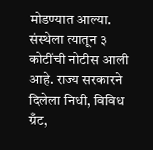मोडण्यात आल्या. संस्थेला त्यातून ३ कोटींची नोटीस आली आहे. राज्य सरकारने दिलेला निधी, विविध ग्रँट,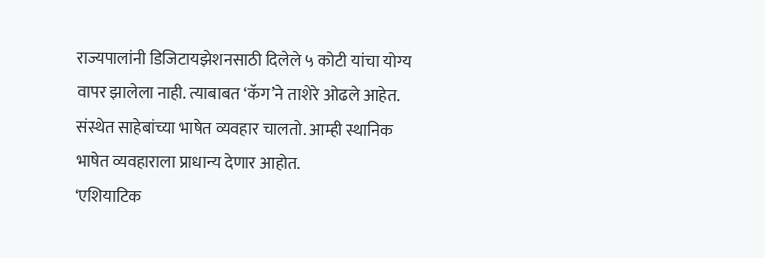राज्यपालांनी डिजिटायझेशनसाठी दिलेले ५ कोटी यांचा योग्य वापर झालेला नाही. त्याबाबत ‘कॅग’ने ताशेरे ओढले आहेत. संस्थेत साहेबांच्या भाषेत व्यवहार चालतो. आम्ही स्थानिक भाषेत व्यवहाराला प्राधान्य देणार आहोत.
‘एशियाटिक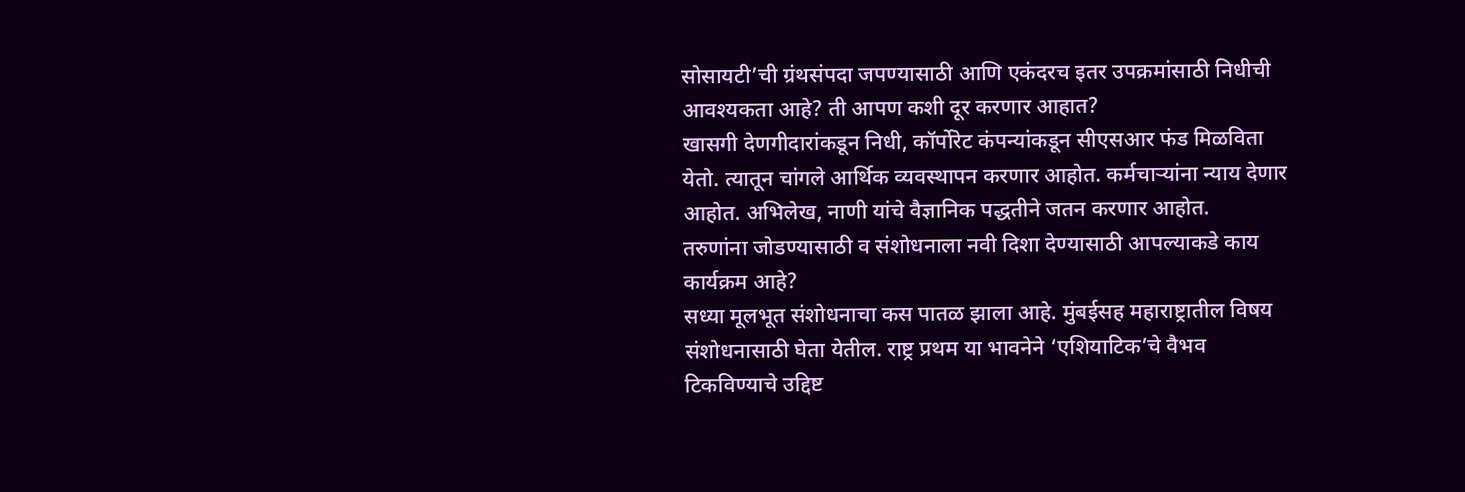सोसायटी’ची ग्रंथसंपदा जपण्यासाठी आणि एकंदरच इतर उपक्रमांसाठी निधीची आवश्यकता आहे? ती आपण कशी दूर करणार आहात?
खासगी देणगीदारांकडून निधी, कॉर्पोरेट कंपन्यांकडून सीएसआर फंड मिळविता येतो. त्यातून चांगले आर्थिक व्यवस्थापन करणार आहोत. कर्मचाऱ्यांना न्याय देणार आहोत. अभिलेख, नाणी यांचे वैज्ञानिक पद्धतीने जतन करणार आहोत.
तरुणांना जोडण्यासाठी व संशोधनाला नवी दिशा देण्यासाठी आपल्याकडे काय कार्यक्रम आहे?
सध्या मूलभूत संशोधनाचा कस पातळ झाला आहे. मुंबईसह महाराष्ट्रातील विषय संशोधनासाठी घेता येतील. राष्ट्र प्रथम या भावनेने ‘एशियाटिक’चे वैभव टिकविण्याचे उद्दिष्ट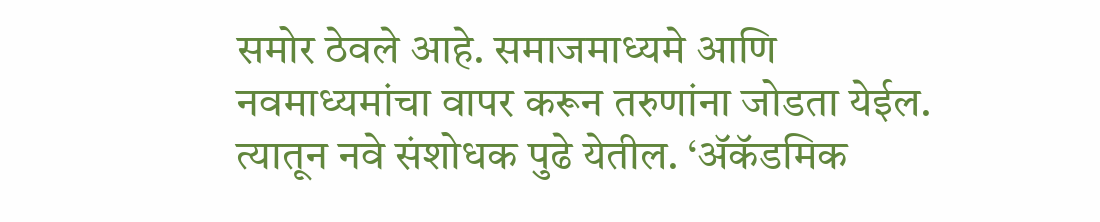समोर ठेवले आहे. समाजमाध्यमे आणि नवमाध्यमांचा वापर करून तरुणांना जोडता येईल. त्यातून नवे संशोधक पुढे येतील. ‘ॲकॅडमिक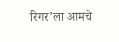रिगर’ला आमचे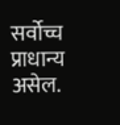सर्वोच्च प्राधान्य असेल.